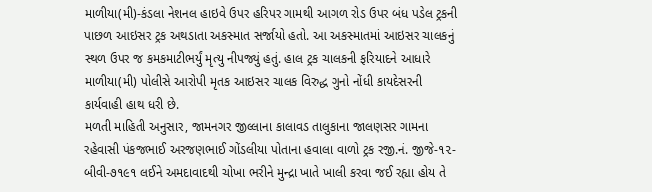માળીયા(મી)-કંડલા નેશનલ હાઇવે ઉપર હરિપર ગામથી આગળ રોડ ઉપર બંધ પડેલ ટ્રકની પાછળ આઇસર ટ્રક અથડાતા અકસ્માત સર્જાયો હતો. આ અકસ્માતમાં આઇસર ચાલકનું સ્થળ ઉપર જ કમકમાટીભર્યું મૃત્યુ નીપજ્યું હતું. હાલ ટ્રક ચાલકની ફરિયાદને આધારે માળીયા(મી) પોલીસે આરોપી મૃતક આઇસર ચાલક વિરુદ્ધ ગુનો નોંધી કાયદેસરની કાર્યવાહી હાથ ધરી છે.
મળતી માહિતી અનુસાર, જામનગર જીલ્લાના કાલાવડ તાલુકાના જાલણસર ગામના રહેવાસી પંકજભાઈ અરજણભાઈ ગોંડલીયા પોતાના હવાલા વાળો ટ્રક રજી.નં. જીજે-૧૨-બીવી-૭૧૯૧ લઈને અમદાવાદથી ચોખા ભરીને મુન્દ્રા ખાતે ખાલી કરવા જઈ રહ્યા હોય તે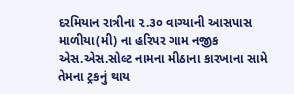દરમિયાન રાત્રીના ૨.૩૦ વાગ્યાની આસપાસ માળીયા(મી) ના હરિપર ગામ નજીક એસ.એસ.સોલ્ટ નામના મીઠાના કારખાના સામે તેમના ટ્રકનું થાય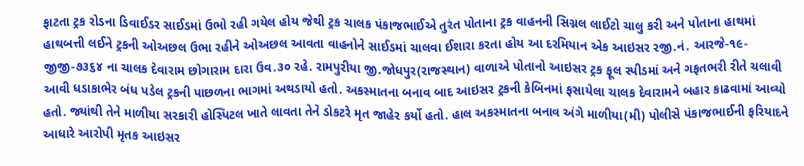ફાટતા ટ્રક રોડના ડિવાઈડર સાઈડમાં ઉભો રહી ગયેલ હોય જેથી ટ્રક ચાલક પંકાજભાઈએ તુરંત પોતાના ટ્રક વાહનની સિગ્નલ લાઈટો ચાલુ કરી અને પોતાના હાથમાં હાથબત્તી લઈને ટ્રકની ઓઅછલ ઉભા રહીને ઓઅછલ આવતા વાહનોને સાઈડમાં ચાલવા ઈશારા કરતા હોય આ દરમિયાન એક આઇસર રજી.નં. આરજે-૧૯-જીજી-૭૩૬૪ ના ચાલક દેવારામ છોગારામ દારા ઉવ.૩૦ રહે. રામપુરીયા જી.જોધપુર(રાજસ્થાન) વાળાએ પોતાનો આઇસર ટ્રક ફૂલ સ્પીડમાં અને ગફતભરી રીતે ચલાવી આવી ધડાકાભેર બંધ પડેલ ટ્રકની પાછળના ભાગમાં અથડાયો હતો. અકસ્માતના બનાવ બાદ આઇસર ટ્રકની કેબિનમાં ફસાયેલા ચાલક દેવારામને બહાર કાઢવામાં આવ્યો હતો. જ્યાંથી તેને માળીયા સરકારી હોસ્પિટલ ખાતે લાવતા તેને ડોકટરે મૃત જાહેર કર્યો હતો. હાલ અકસ્માતના બનાવ અંગે માળીયા(મી) પોલીસે પંકાજભાઈની ફરિયાદને આધારે આરોપી મૃતક આઇસર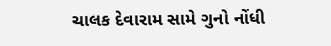ચાલક દેવારામ સામે ગુનો નોંધી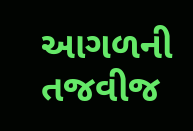આગળની તજવીજ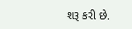શરૂ કરી છે.